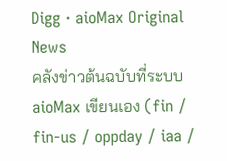Digg · aioMax Original News
คลังข่าวต้นฉบับที่ระบบ aioMax เขียนเอง (fin / fin-us / oppday / iaa /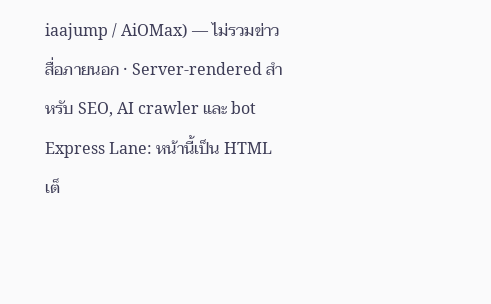iaajump / AiOMax) — ไม่รวมข่าวสื่อภายนอก · Server-rendered สำหรับ SEO, AI crawler และ bot
Express Lane: หน้านี้เป็น HTML เต็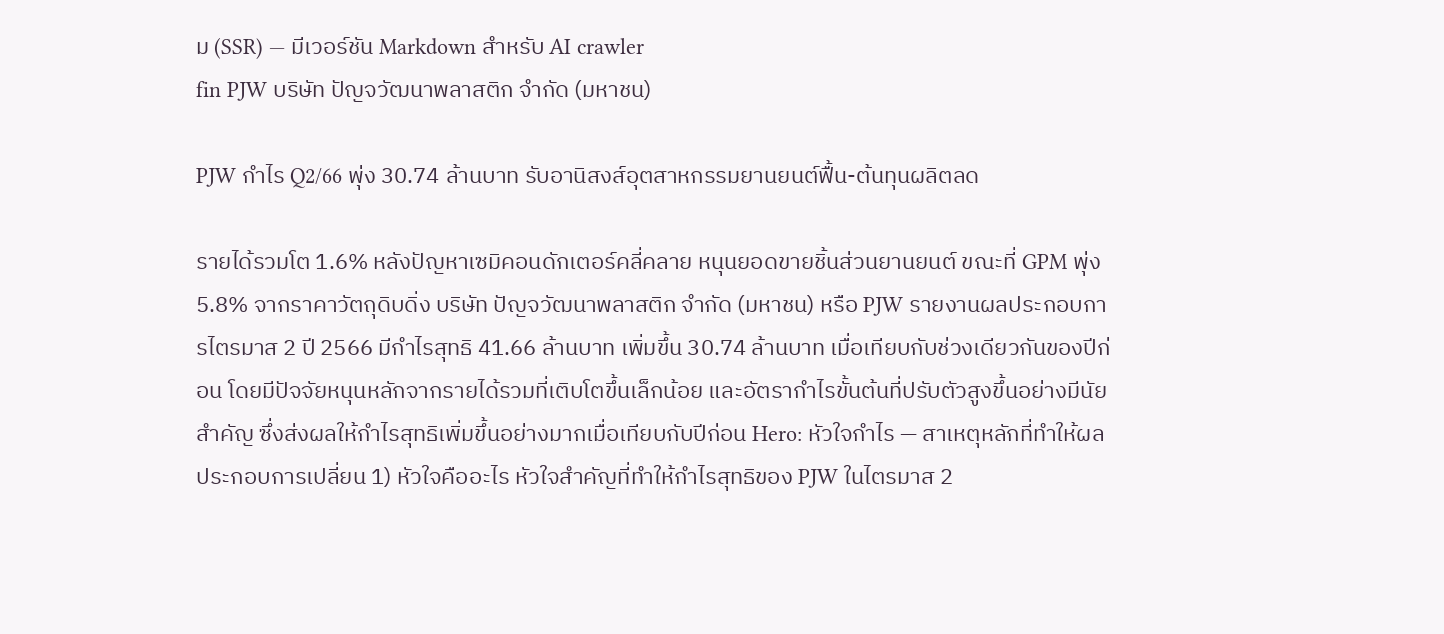ม (SSR) — มีเวอร์ชัน Markdown สำหรับ AI crawler
fin PJW บริษัท ปัญจวัฒนาพลาสติก จำกัด (มหาชน)

PJW กำไร Q2/66 พุ่ง 30.74 ล้านบาท รับอานิสงส์อุตสาหกรรมยานยนต์ฟื้น-ต้นทุนผลิตลด

รายได้รวมโต 1.6% หลังปัญหาเซมิคอนดักเตอร์คลี่คลาย หนุนยอดขายชิ้นส่วนยานยนต์ ขณะที่ GPM พุ่ง 5.8% จากราคาวัตถุดิบดิ่ง บริษัท ปัญจวัฒนาพลาสติก จำกัด (มหาชน) หรือ PJW รายงานผลประกอบการไตรมาส 2 ปี 2566 มีกำไรสุทธิ 41.66 ล้านบาท เพิ่มขึ้น 30.74 ล้านบาท เมื่อเทียบกับช่วงเดียวกันของปีก่อน โดยมีปัจจัยหนุนหลักจากรายได้รวมที่เติบโตขึ้นเล็กน้อย และอัตรากำไรขั้นต้นที่ปรับตัวสูงขึ้นอย่างมีนัยสำคัญ ซึ่งส่งผลให้กำไรสุทธิเพิ่มขึ้นอย่างมากเมื่อเทียบกับปีก่อน Hero: หัวใจกำไร — สาเหตุหลักที่ทำให้ผลประกอบการเปลี่ยน 1) หัวใจคืออะไร หัวใจสำคัญที่ทำให้กำไรสุทธิของ PJW ในไตรมาส 2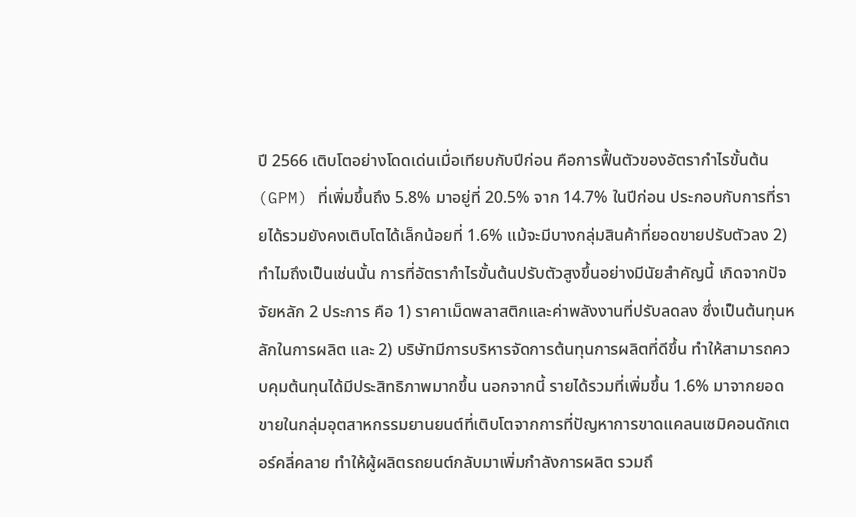ปี 2566 เติบโตอย่างโดดเด่นเมื่อเทียบกับปีก่อน คือการฟื้นตัวของอัตรากำไรขั้นต้น (GPM) ที่เพิ่มขึ้นถึง 5.8% มาอยู่ที่ 20.5% จาก 14.7% ในปีก่อน ประกอบกับการที่รายได้รวมยังคงเติบโตได้เล็กน้อยที่ 1.6% แม้จะมีบางกลุ่มสินค้าที่ยอดขายปรับตัวลง 2) ทำไมถึงเป็นเช่นนั้น การที่อัตรากำไรขั้นต้นปรับตัวสูงขึ้นอย่างมีนัยสำคัญนี้ เกิดจากปัจจัยหลัก 2 ประการ คือ 1) ราคาเม็ดพลาสติกและค่าพลังงานที่ปรับลดลง ซึ่งเป็นต้นทุนหลักในการผลิต และ 2) บริษัทมีการบริหารจัดการต้นทุนการผลิตที่ดีขึ้น ทำให้สามารถควบคุมต้นทุนได้มีประสิทธิภาพมากขึ้น นอกจากนี้ รายได้รวมที่เพิ่มขึ้น 1.6% มาจากยอดขายในกลุ่มอุตสาหกรรมยานยนต์ที่เติบโตจากการที่ปัญหาการขาดแคลนเซมิคอนดักเตอร์คลี่คลาย ทำให้ผู้ผลิตรถยนต์กลับมาเพิ่มกำลังการผลิต รวมถึ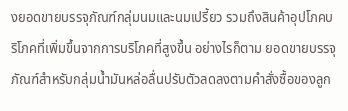งยอดขายบรรจุภัณฑ์กลุ่มนมและนมเปรี้ยว รวมถึงสินค้าอุปโภคบริโภคที่เพิ่มขึ้นจากการบริโภคที่สูงขึ้น อย่างไรก็ตาม ยอดขายบรรจุภัณฑ์สำหรับกลุ่มน้ำมันหล่อลื่นปรับตัวลดลงตามคำสั่งซื้อของลูก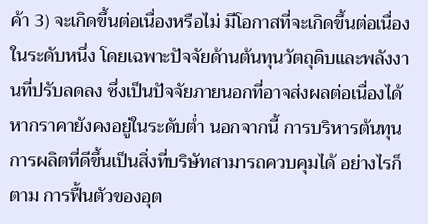ค้า 3) จะเกิดขึ้นต่อเนื่องหรือไม่ มีโอกาสที่จะเกิดขึ้นต่อเนื่องในระดับหนึ่ง โดยเฉพาะปัจจัยด้านต้นทุนวัตถุดิบและพลังงานที่ปรับลดลง ซึ่งเป็นปัจจัยภายนอกที่อาจส่งผลต่อเนื่องได้หากราคายังคงอยู่ในระดับต่ำ นอกจากนี้ การบริหารต้นทุนการผลิตที่ดีขึ้นเป็นสิ่งที่บริษัทสามารถควบคุมได้ อย่างไรก็ตาม การฟื้นตัวของอุต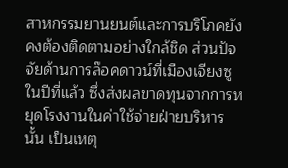สาหกรรมยานยนต์และการบริโภคยังคงต้องติดตามอย่างใกล้ชิด ส่วนปัจจัยด้านการล๊อคดาวน์ที่เมืองเจียงซูในปีที่แล้ว ซึ่งส่งผลขาดทุนจากการหยุดโรงงานในค่าใช้จ่ายฝ่ายบริหารนั้น เป็นเหตุ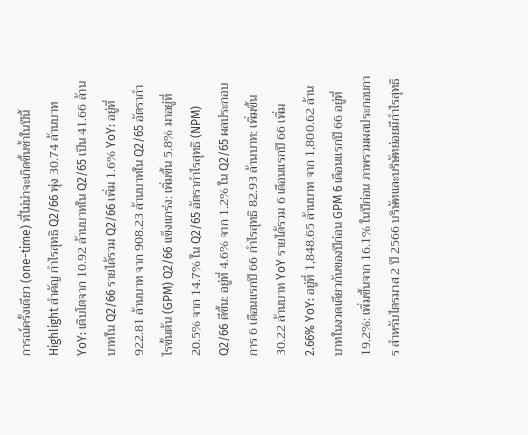การณ์ครั้งเดียว (one-time) ที่ไม่น่าจะเกิดขึ้นซ้ำในปีนี้ Highlight สำคัญ กำไรสุทธิ Q2/66 พุ่ง 30.74 ล้านบาท YoY: เติบโตจาก 10.92 ล้านบาทใน Q2/65 เป็น 41.66 ล้านบาทใน Q2/66 รายได้รวม Q2/66 เพิ่ม 1.6% YoY: อยู่ที่ 922.81 ล้านบาท จาก 908.23 ล้านบาทใน Q2/65 อัตรากำไรขั้นต้น (GPM) Q2/66 แข็งแกร่ง: เพิ่มขึ้น 5.8% มาอยู่ที่ 20.5% จาก 14.7% ใน Q2/65 อัตรากำไรสุทธิ (NPM) Q2/66 ดีขึ้น: อยู่ที่ 4.6% จาก 1.2% ใน Q2/65 ผลประกอบการ 6 เดือนแรกปี 66 กำไรสุทธิ 82.93 ล้านบาท: เพิ่มขึ้น 30.22 ล้านบาท YoY รายได้รวม 6 เดือนแรกปี 66 เพิ่ม 2.66% YoY: อยู่ที่ 1,848.65 ล้านบาท จาก 1,800.62 ล้านบาทในงวดเดียวกันของปีก่อน GPM 6 เดือนแรกปี 66 อยู่ที่ 19.2%: เพิ่มขึ้นจาก 16.1% ในปีก่อน ภาพรวมผลประกอบการ สำหรับไตรมาส 2 ปี 2566 บริษัทและบริษัทย่อยมีกำไรสุทธิ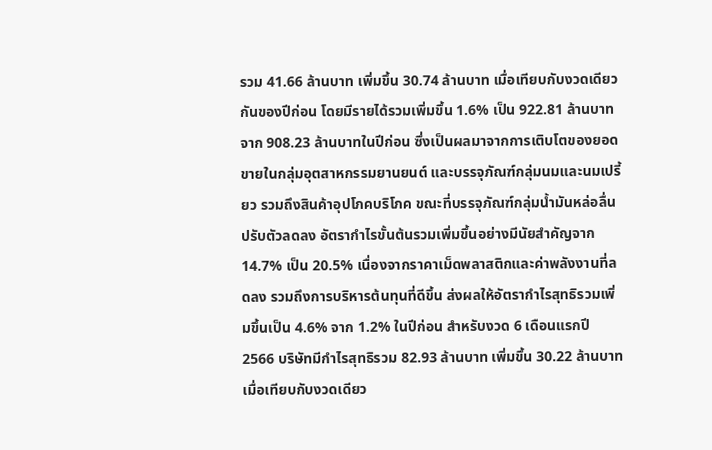รวม 41.66 ล้านบาท เพิ่มขึ้น 30.74 ล้านบาท เมื่อเทียบกับงวดเดียวกันของปีก่อน โดยมีรายได้รวมเพิ่มขึ้น 1.6% เป็น 922.81 ล้านบาท จาก 908.23 ล้านบาทในปีก่อน ซึ่งเป็นผลมาจากการเติบโตของยอดขายในกลุ่มอุตสาหกรรมยานยนต์ และบรรจุภัณฑ์กลุ่มนมและนมเปรี้ยว รวมถึงสินค้าอุปโภคบริโภค ขณะที่บรรจุภัณฑ์กลุ่มน้ำมันหล่อลื่นปรับตัวลดลง อัตรากำไรขั้นต้นรวมเพิ่มขึ้นอย่างมีนัยสำคัญจาก 14.7% เป็น 20.5% เนื่องจากราคาเม็ดพลาสติกและค่าพลังงานที่ลดลง รวมถึงการบริหารต้นทุนที่ดีขึ้น ส่งผลให้อัตรากำไรสุทธิรวมเพิ่มขึ้นเป็น 4.6% จาก 1.2% ในปีก่อน สำหรับงวด 6 เดือนแรกปี 2566 บริษัทมีกำไรสุทธิรวม 82.93 ล้านบาท เพิ่มขึ้น 30.22 ล้านบาท เมื่อเทียบกับงวดเดียว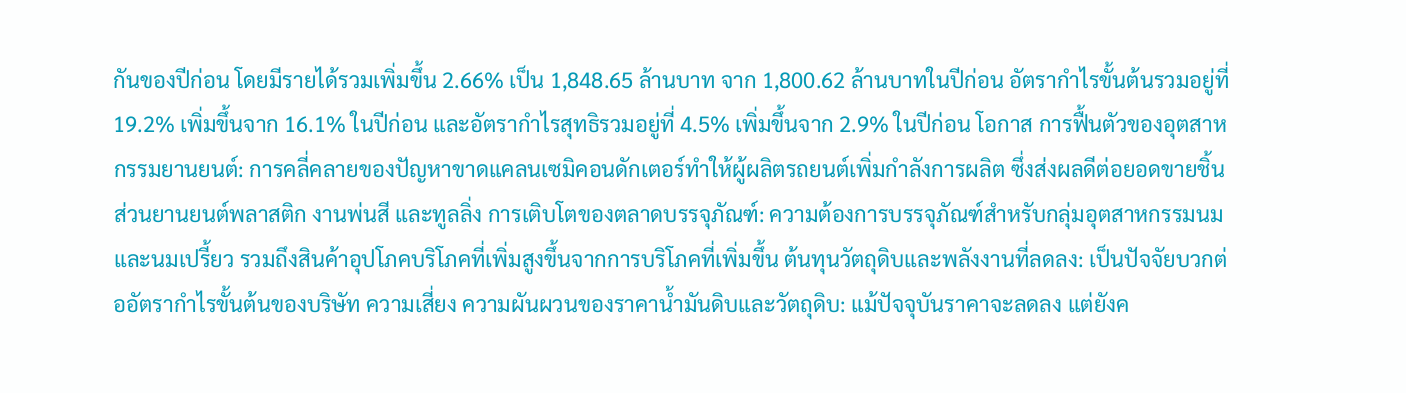กันของปีก่อน โดยมีรายได้รวมเพิ่มขึ้น 2.66% เป็น 1,848.65 ล้านบาท จาก 1,800.62 ล้านบาทในปีก่อน อัตรากำไรขั้นต้นรวมอยู่ที่ 19.2% เพิ่มขึ้นจาก 16.1% ในปีก่อน และอัตรากำไรสุทธิรวมอยู่ที่ 4.5% เพิ่มขึ้นจาก 2.9% ในปีก่อน โอกาส การฟื้นตัวของอุตสาหกรรมยานยนต์: การคลี่คลายของปัญหาขาดแคลนเซมิคอนดักเตอร์ทำให้ผู้ผลิตรถยนต์เพิ่มกำลังการผลิต ซึ่งส่งผลดีต่อยอดขายชิ้นส่วนยานยนต์พลาสติก งานพ่นสี และทูลลิ่ง การเติบโตของตลาดบรรจุภัณฑ์: ความต้องการบรรจุภัณฑ์สำหรับกลุ่มอุตสาหกรรมนมและนมเปรี้ยว รวมถึงสินค้าอุปโภคบริโภคที่เพิ่มสูงขึ้นจากการบริโภคที่เพิ่มขึ้น ต้นทุนวัตถุดิบและพลังงานที่ลดลง: เป็นปัจจัยบวกต่ออัตรากำไรขั้นต้นของบริษัท ความเสี่ยง ความผันผวนของราคาน้ำมันดิบและวัตถุดิบ: แม้ปัจจุบันราคาจะลดลง แต่ยังค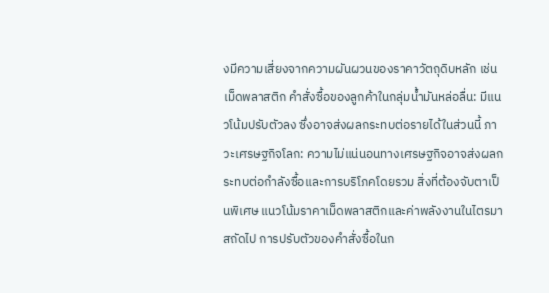งมีความเสี่ยงจากความผันผวนของราคาวัตถุดิบหลัก เช่น เม็ดพลาสติก คำสั่งซื้อของลูกค้าในกลุ่มน้ำมันหล่อลื่น: มีแนวโน้มปรับตัวลง ซึ่งอาจส่งผลกระทบต่อรายได้ในส่วนนี้ ภาวะเศรษฐกิจโลก: ความไม่แน่นอนทางเศรษฐกิจอาจส่งผลกระทบต่อกำลังซื้อและการบริโภคโดยรวม สิ่งที่ต้องจับตาเป็นพิเศษ แนวโน้มราคาเม็ดพลาสติกและค่าพลังงานในไตรมาสถัดไป การปรับตัวของคำสั่งซื้อในก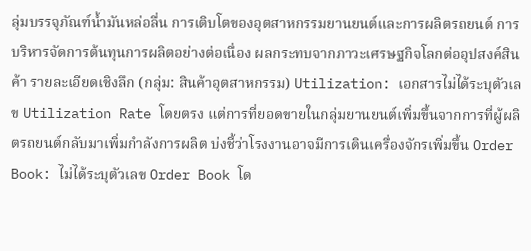ลุ่มบรรจุภัณฑ์น้ำมันหล่อลื่น การเติบโตของอุตสาหกรรมยานยนต์และการผลิตรถยนต์ การบริหารจัดการต้นทุนการผลิตอย่างต่อเนื่อง ผลกระทบจากภาวะเศรษฐกิจโลกต่ออุปสงค์สินค้า รายละเอียดเชิงลึก (กลุ่ม: สินค้าอุตสาหกรรม) Utilization: เอกสารไม่ได้ระบุตัวเลข Utilization Rate โดยตรง แต่การที่ยอดขายในกลุ่มยานยนต์เพิ่มขึ้นจากการที่ผู้ผลิตรถยนต์กลับมาเพิ่มกำลังการผลิต บ่งชี้ว่าโรงงานอาจมีการเดินเครื่องจักรเพิ่มขึ้น Order Book: ไม่ได้ระบุตัวเลข Order Book โด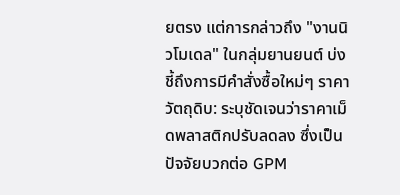ยตรง แต่การกล่าวถึง "งานนิวโมเดล" ในกลุ่มยานยนต์ บ่งชี้ถึงการมีคำสั่งซื้อใหม่ๆ ราคาวัตถุดิบ: ระบุชัดเจนว่าราคาเม็ดพลาสติกปรับลดลง ซึ่งเป็นปัจจัยบวกต่อ GPM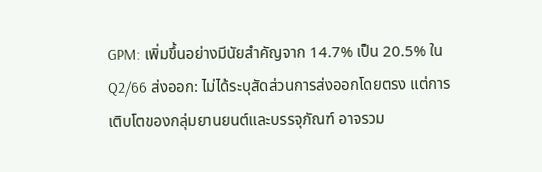GPM: เพิ่มขึ้นอย่างมีนัยสำคัญจาก 14.7% เป็น 20.5% ใน Q2/66 ส่งออก: ไม่ได้ระบุสัดส่วนการส่งออกโดยตรง แต่การเติบโตของกลุ่มยานยนต์และบรรจุภัณฑ์ อาจรวม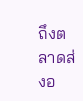ถึงตลาดส่งอ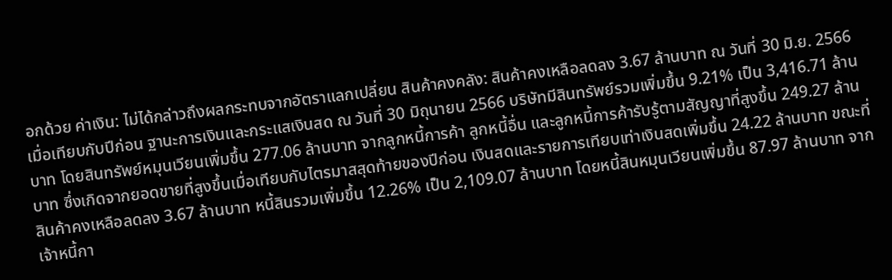อกด้วย ค่าเงิน: ไม่ได้กล่าวถึงผลกระทบจากอัตราแลกเปลี่ยน สินค้าคงคลัง: สินค้าคงเหลือลดลง 3.67 ล้านบาท ณ วันที่ 30 มิ.ย. 2566 เมื่อเทียบกับปีก่อน ฐานะการเงินและกระแสเงินสด ณ วันที่ 30 มิถุนายน 2566 บริษัทมีสินทรัพย์รวมเพิ่มขึ้น 9.21% เป็น 3,416.71 ล้านบาท โดยสินทรัพย์หมุนเวียนเพิ่มขึ้น 277.06 ล้านบาท จากลูกหนี้การค้า ลูกหนี้อื่น และลูกหนี้การค้ารับรู้ตามสัญญาที่สูงขึ้น 249.27 ล้านบาท ซึ่งเกิดจากยอดขายที่สูงขึ้นเมื่อเทียบกับไตรมาสสุดท้ายของปีก่อน เงินสดและรายการเทียบเท่าเงินสดเพิ่มขึ้น 24.22 ล้านบาท ขณะที่สินค้าคงเหลือลดลง 3.67 ล้านบาท หนี้สินรวมเพิ่มขึ้น 12.26% เป็น 2,109.07 ล้านบาท โดยหนี้สินหมุนเวียนเพิ่มขึ้น 87.97 ล้านบาท จากเจ้าหนี้กา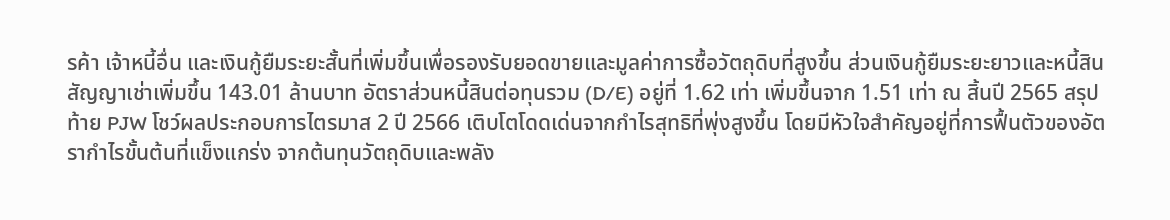รค้า เจ้าหนี้อื่น และเงินกู้ยืมระยะสั้นที่เพิ่มขึ้นเพื่อรองรับยอดขายและมูลค่าการซื้อวัตถุดิบที่สูงขึ้น ส่วนเงินกู้ยืมระยะยาวและหนี้สินสัญญาเช่าเพิ่มขึ้น 143.01 ล้านบาท อัตราส่วนหนี้สินต่อทุนรวม (D/E) อยู่ที่ 1.62 เท่า เพิ่มขึ้นจาก 1.51 เท่า ณ สิ้นปี 2565 สรุปท้าย PJW โชว์ผลประกอบการไตรมาส 2 ปี 2566 เติบโตโดดเด่นจากกำไรสุทธิที่พุ่งสูงขึ้น โดยมีหัวใจสำคัญอยู่ที่การฟื้นตัวของอัตรากำไรขั้นต้นที่แข็งแกร่ง จากต้นทุนวัตถุดิบและพลัง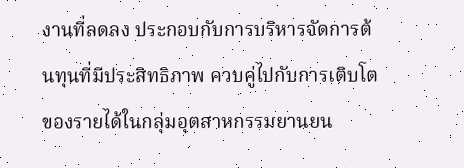งานที่ลดลง ประกอบกับการบริหารจัดการต้นทุนที่มีประสิทธิภาพ ควบคู่ไปกับการเติบโตของรายได้ในกลุ่มอุตสาหกรรมยานยน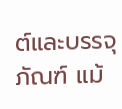ต์และบรรจุภัณฑ์ แม้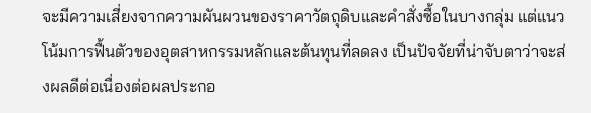จะมีความเสี่ยงจากความผันผวนของราคาวัตถุดิบและคำสั่งซื้อในบางกลุ่ม แต่แนวโน้มการฟื้นตัวของอุตสาหกรรมหลักและต้นทุนที่ลดลง เป็นปัจจัยที่น่าจับตาว่าจะส่งผลดีต่อเนื่องต่อผลประกอ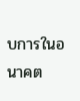บการในอนาคต